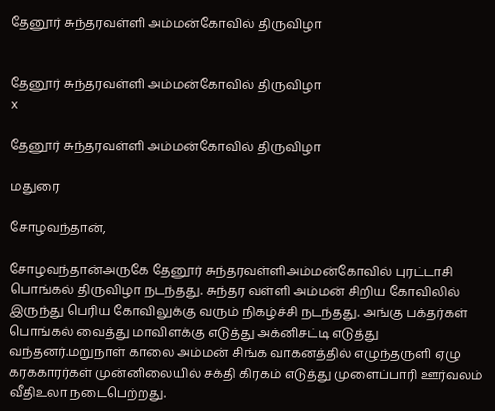தேனூர் சுந்தரவள்ளி அம்மன்கோவில் திருவிழா


தேனூர் சுந்தரவள்ளி அம்மன்கோவில் திருவிழா
x

தேனூர் சுந்தரவள்ளி அம்மன்கோவில் திருவிழா

மதுரை

சோழவந்தான்,

சோழவந்தான்அருகே தேனூர் சுந்தரவள்ளிஅம்மன்கோவில் புரட்டாசி பொங்கல் திருவிழா நடந்தது. சுந்தர வள்ளி அம்மன் சிறிய கோவிலில் இருந்து பெரிய கோவிலுக்கு வரும் நிகழ்ச்சி நடந்தது. அங்கு பக்தர்கள் பொங்கல் வைத்து மாவிளக்கு எடுத்து அக்னிசட்டி எடுத்து வந்தனர்.மறுநாள் காலை அம்மன் சிங்க வாகனத்தில் எழுந்தருளி ஏழு கரககாரர்கள் முன்னிலையில் சக்தி கிரகம் எடுத்து முளைப்பாரி ஊர்வலம் வீதிஉலா நடைபெற்றது.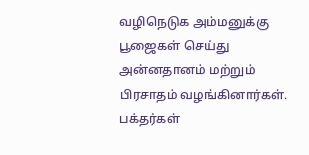வழிநெடுக அம்மனுக்கு பூஜைகள் செய்து அன்னதானம் மற்றும் பிரசாதம் வழங்கினார்கள். பக்தர்கள்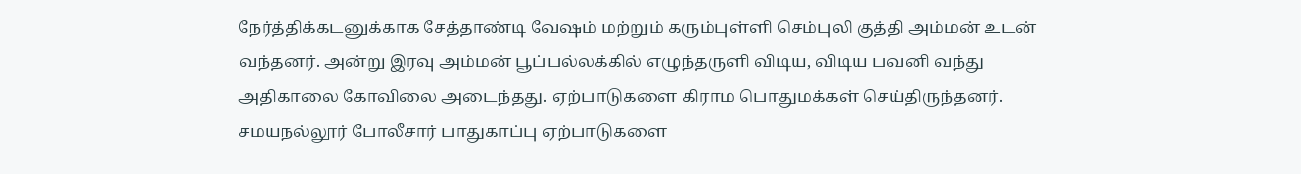நேர்த்திக்கடனுக்காக சேத்தாண்டி வேஷம் மற்றும் கரும்புள்ளி செம்புலி குத்தி அம்மன் உடன் வந்தனர். அன்று இரவு அம்மன் பூப்பல்லக்கில் எழுந்தருளி விடிய, விடிய பவனி வந்து அதிகாலை கோவிலை அடைந்தது. ஏற்பாடுகளை கிராம பொதுமக்கள் செய்திருந்தனர். சமயநல்லூர் போலீசார் பாதுகாப்பு ஏற்பாடுகளை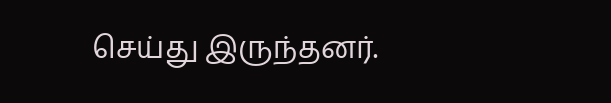செய்து இருந்தனர்.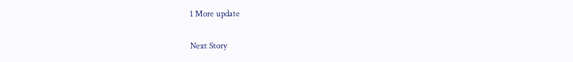1 More update

Next Story